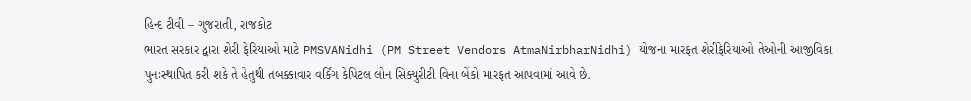હિન્દ ટીવી – ગુજરાતી, રાજકોટ
ભારત સરકાર દ્વારા શેરી ફેરિયાઓ માટે PMSVANidhi (PM Street Vendors AtmaNirbharNidhi) યોજના મારફત શેરીફેરિયાઓ તેઓની આજીવિકા પુનઃસ્થાપિત કરી શકે તે હેતુથી તબક્કાવાર વર્કિંગ કેપિટલ લોન સિક્યુરીટી વિના બેંકો મારફત આપવામાં આવે છે.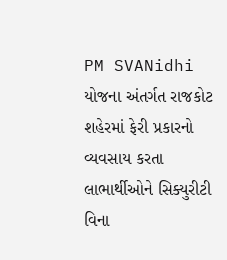PM SVANidhi યોજના અંતર્ગત રાજકોટ શહેરમાં ફેરી પ્રકારનો વ્યવસાય કરતા લાભાર્થીઓને સિક્યુરીટી વિના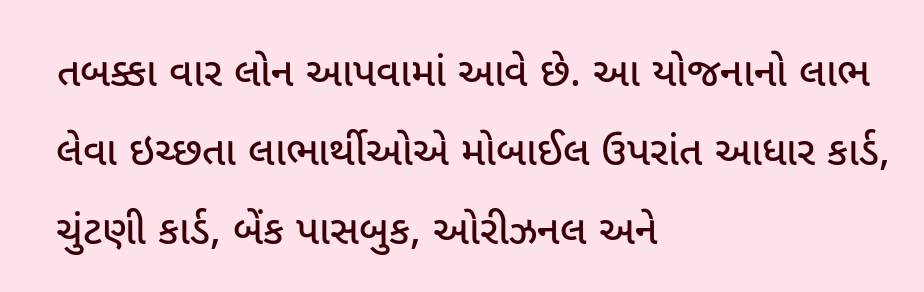તબક્કા વાર લોન આપવામાં આવે છે. આ યોજનાનો લાભ લેવા ઇચ્છતા લાભાર્થીઓએ મોબાઈલ ઉપરાંત આધાર કાર્ડ, ચુંટણી કાર્ડ, બેંક પાસબુક, ઓરીઝનલ અને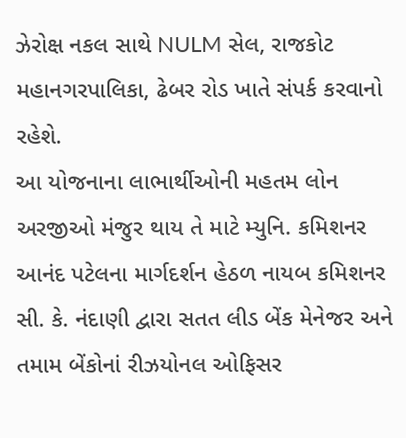ઝેરોક્ષ નકલ સાથે NULM સેલ, રાજકોટ મહાનગરપાલિકા, ઢેબર રોડ ખાતે સંપર્ક કરવાનો રહેશે.
આ યોજનાના લાભાર્થીઓની મહતમ લોન અરજીઓ મંજુર થાય તે માટે મ્યુનિ. કમિશનર આનંદ પટેલના માર્ગદર્શન હેઠળ નાયબ કમિશનર સી. કે. નંદાણી દ્વારા સતત લીડ બેંક મેનેજર અને તમામ બેંકોનાં રીઝયોનલ ઓફિસર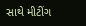સાથે મીટીંગ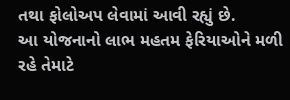તથા ફોલોઅપ લેવામાં આવી રહ્યું છે.
આ યોજનાનો લાભ મહતમ ફેરિયાઓને મળી રહે તેમાટે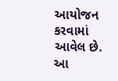આયોજન કરવામાં આવેલ છે. આ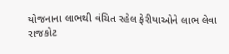યોજનાના લાભથી વંચિત રહેલ ફેરીયાઓને લાભ લેવા રાજકોટ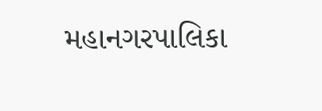મહાનગરપાલિકા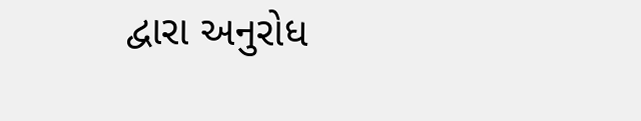દ્વારા અનુરોધ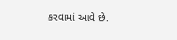કરવામાં આવે છે.